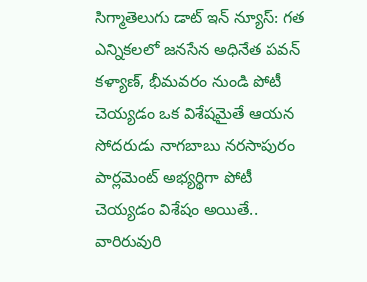సిగ్మాతెలుగు డాట్ ఇన్ న్యూస్: గత ఎన్నికలలో జనసేన అధినేత పవన్ కళ్యాణ్, భీమవరం నుండి పోటీ చెయ్యడం ఒక విశేషమైతే ఆయన సోదరుడు నాగబాబు నరసాపురం పార్లమెంట్ అభ్యర్థిగా పోటీ చెయ్యడం విశేషం అయితే.. వారిరువురి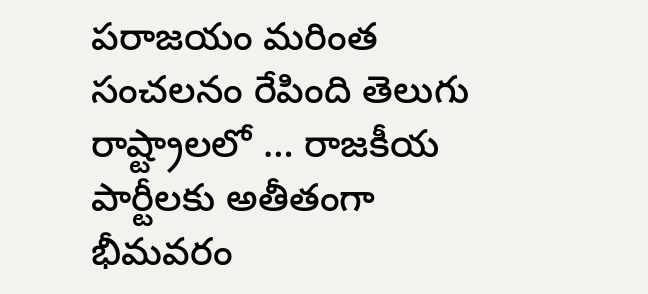పరాజయం మరింత సంచలనం రేపింది తెలుగు రాష్ట్రాలలో … రాజకీయ పార్టీలకు అతీతంగా భీమవరం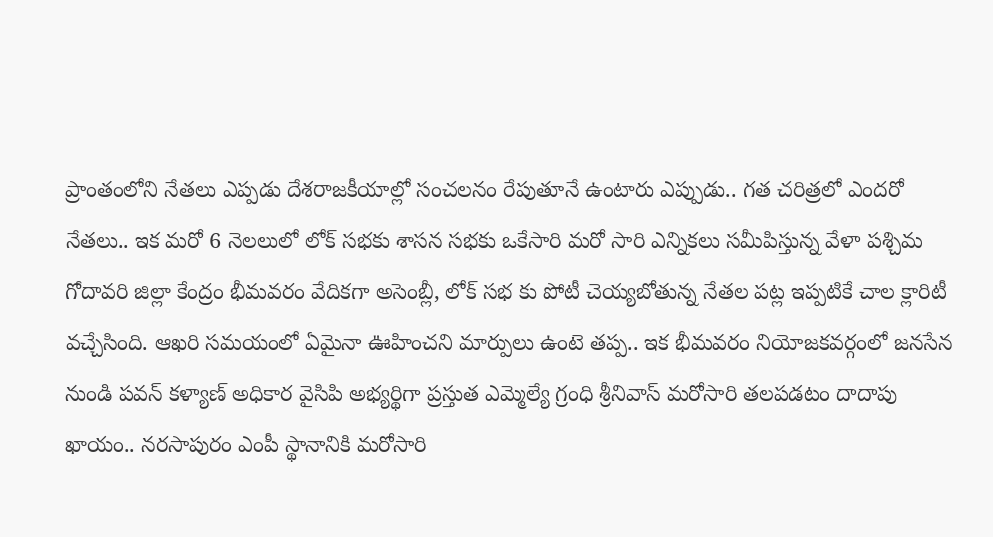ప్రాంతంలోని నేతలు ఎప్పడు దేశరాజకీయాల్లో సంచలనం రేపుతూనే ఉంటారు ఎప్పుడు.. గత చరిత్రలో ఎందరో నేతలు.. ఇక మరో 6 నెలలులో లోక్ సభకు శాసన సభకు ఒకేసారి మరో సారి ఎన్నికలు సమీపిస్తున్న వేళా పశ్చిమ గోదావరి జిల్లా కేంద్రం భీమవరం వేదికగా అసెంబ్లీ, లోక్ సభ కు పోటీ చెయ్యబోతున్న నేతల పట్ల ఇప్పటికే చాల క్లారిటీ వచ్చేసింది. ఆఖరి సమయంలో ఏమైనా ఊహించని మార్పులు ఉంటె తప్ప.. ఇక భీమవరం నియోజకవర్గంలో జనసేన నుండి పవన్ కళ్యాణ్ అధికార వైసిపి అభ్యర్థిగా ప్రస్తుత ఎమ్మెల్యే గ్రంధి శ్రీనివాస్ మరోసారి తలపడటం దాదాపు ఖాయం.. నరసాపురం ఎంపీ స్థానానికి మరోసారి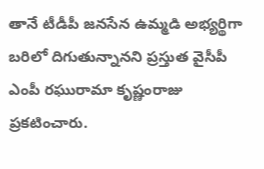తానే టీడీపీ జనసేన ఉమ్మడి అభ్యర్థిగా బరిలో దిగుతున్నానని ప్రస్తుత వైసీపీ ఎంపీ రఘురామా కృష్ణంరాజు ప్రకటించారు.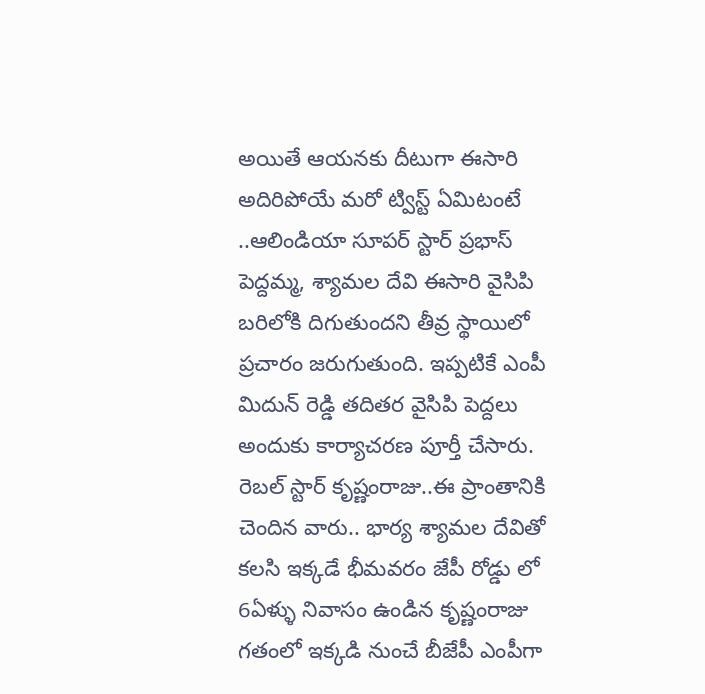అయితే ఆయనకు దీటుగా ఈసారి అదిరిపోయే మరో ట్విస్ట్ ఏమిటంటే ..ఆలిండియా సూపర్ స్టార్ ప్రభాస్ పెద్దమ్మ, శ్యామల దేవి ఈసారి వైసిపి బరిలోకి దిగుతుందని తీవ్ర స్థాయిలో ప్రచారం జరుగుతుంది. ఇప్పటికే ఎంపీ మిదున్ రెడ్డి తదితర వైసిపి పెద్దలు అందుకు కార్యాచరణ పూర్తీ చేసారు. రెబల్ స్టార్ కృష్ణంరాజు..ఈ ప్రాంతానికి చెందిన వారు.. భార్య శ్యామల దేవితో కలసి ఇక్కడే భీమవరం జేపీ రోడ్డు లో 6ఏళ్ళు నివాసం ఉండిన కృష్ణంరాజు గతంలో ఇక్కడి నుంచే బీజేపీ ఎంపీగా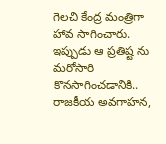గెలచి కేంద్ర మంత్రిగా హావ సాగించారు. ఇప్పుడు ఆ ప్రతిష్ట ను మరోసారి కొనసాగించడానికి.. రాజకీయ అవగాహన,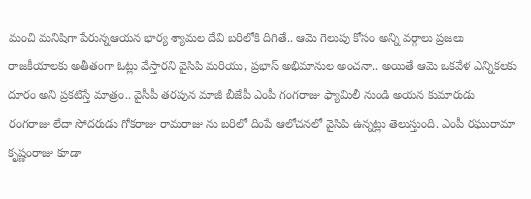మంచి మనిషిగా పేరున్నఆయన భార్య శ్యామల దేవి బరిలోకి దిగితే.. ఆమె గెలుపు కోసం అన్ని వర్గాలు ప్రజలు రాజకీయాలకు అతీతంగా ఓట్లు వేస్తారని వైసిపి మరియు, ప్రభాస్ అభిమానుల అంచనా.. అయితే ఆమె ఒకవేళ ఎన్నికలకు దూరం అని ప్రకటిస్తే మాత్రం.. వైసీపీ తరపున మాజీ బీజేపీ ఎంపీ గంగరాజు ఫ్యామిలీ నుండి అయన కుమారుడు రంగరాజు లేదా సోదరుడు గోకరాజు రామరాజు ను బరిలో దింపే ఆలోచనలో వైసిపి ఉన్నట్లు తెలుస్తుంది. ఎంపీ రఘురామా కృష్ణంరాజు కూడా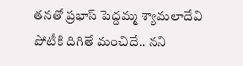తనతో ప్రభాస్ పెద్దమ్మ శ్యామలాదేవి పోటీకి దిగితే మంచిదే.. నని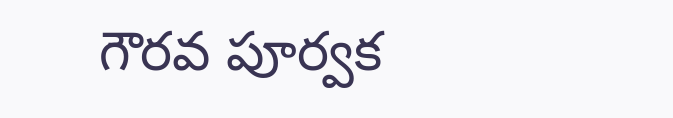గౌరవ పూర్వక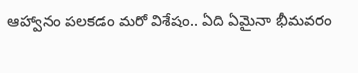ఆహ్వానం పలకడం మరో విశేషం.. ఏది ఏమైనా భీమవరం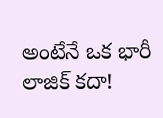అంటేనే ఒక భారీ లాజిక్ కదా!